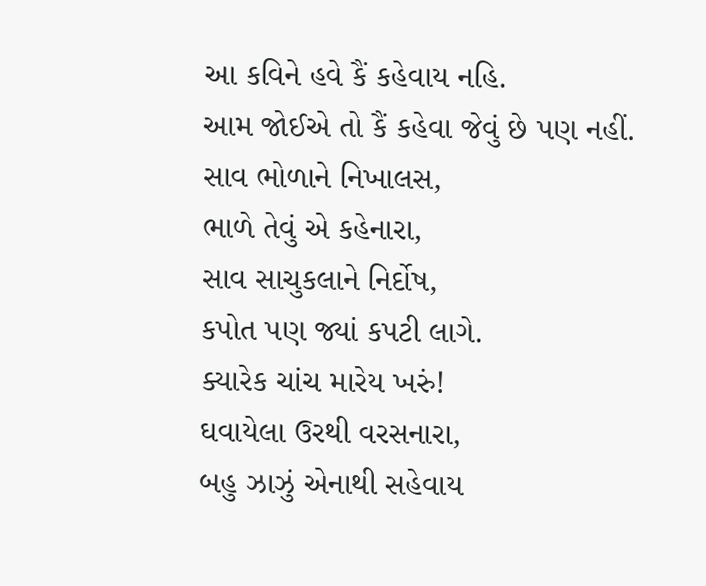આ કવિને હવે કૈં કહેવાય નહિ.
આમ જોઈએ તો કૈં કહેવા જેવું છે પણ નહીં.
સાવ ભોળાને નિખાલસ,
ભાળે તેવું એ કહેનારા,
સાવ સાચુકલાને નિર્દોષ,
કપોત પણ જ્યાં કપટી લાગે.
ક્યારેક ચાંચ મારેય ખરું!
ઘવાયેલા ઉરથી વરસનારા,
બહુ ઝાઝું એનાથી સહેવાય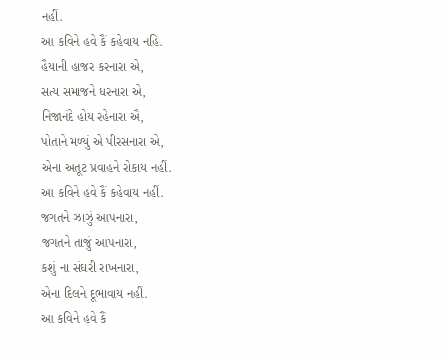નહીં.
આ કવિને હવે કૈં કહેવાય નહિ.
હૈયાની હાજર કરનારા એ,
સત્ય સમાજને ધરનારા એ,
નિજાનંદે હોય રહેનારા ઐ,
પોતાને મળ્યું એ પીરસનારા એ,
એના અતૂટ પ્રવાહને રોકાય નહીં.
આ કવિને હવે કૈં કહેવાય નહીં.
જગતને ઝાઝું આપનારા,
જગતને તાજું આપનારા,
કશું ના સંઘરી રાખનારા,
એના દિલને દૂભાવાય નહીં.
આ કવિને હવે કૈં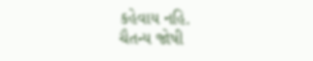કહેવાય નહિ.
ચૈતન્ય જોષી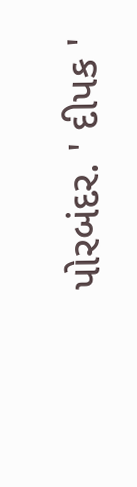પોરબંદર. ' દીપક '